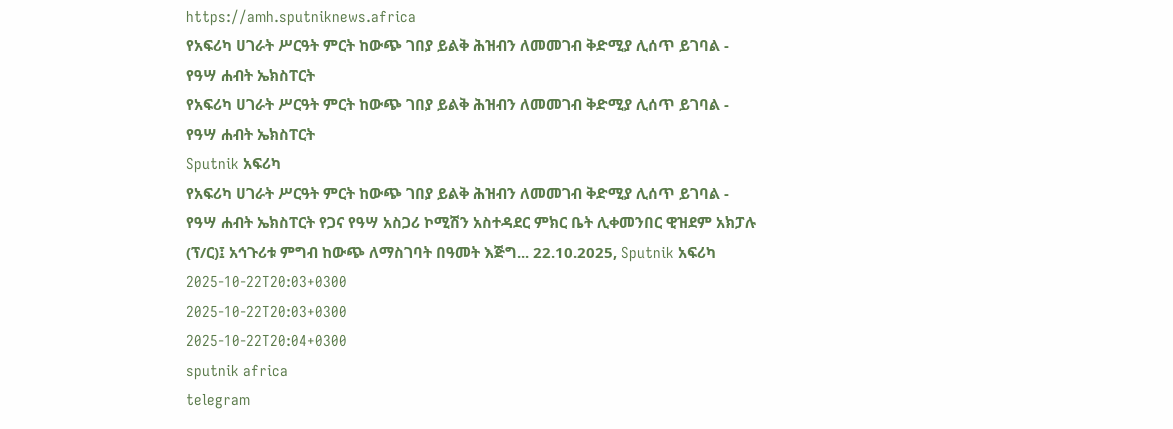https://amh.sputniknews.africa
የአፍሪካ ሀገራት ሥርዓት ምርት ከውጭ ገበያ ይልቅ ሕዝብን ለመመገብ ቅድሚያ ሊሰጥ ይገባል - የዓሣ ሐብት ኤክስፐርት
የአፍሪካ ሀገራት ሥርዓት ምርት ከውጭ ገበያ ይልቅ ሕዝብን ለመመገብ ቅድሚያ ሊሰጥ ይገባል - የዓሣ ሐብት ኤክስፐርት
Sputnik አፍሪካ
የአፍሪካ ሀገራት ሥርዓት ምርት ከውጭ ገበያ ይልቅ ሕዝብን ለመመገብ ቅድሚያ ሊሰጥ ይገባል - የዓሣ ሐብት ኤክስፐርት የጋና የዓሣ አስጋሪ ኮሚሽን አስተዳደር ምክር ቤት ሊቀመንበር ዊዝደም አክፓሉ (ፕ/ር)፤ አኅጉሪቱ ምግብ ከውጭ ለማስገባት በዓመት እጅግ... 22.10.2025, Sputnik አፍሪካ
2025-10-22T20:03+0300
2025-10-22T20:03+0300
2025-10-22T20:04+0300
sputnik africa
telegram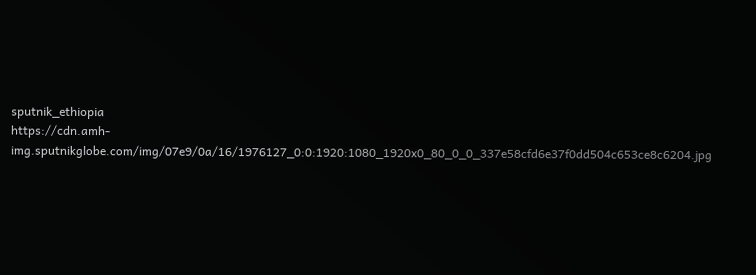sputnik_ethiopia
https://cdn.amh-img.sputnikglobe.com/img/07e9/0a/16/1976127_0:0:1920:1080_1920x0_80_0_0_337e58cfd6e37f0dd504c653ce8c6204.jpg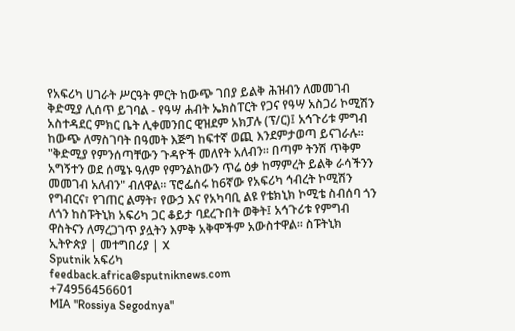የአፍሪካ ሀገራት ሥርዓት ምርት ከውጭ ገበያ ይልቅ ሕዝብን ለመመገብ ቅድሚያ ሊሰጥ ይገባል - የዓሣ ሐብት ኤክስፐርት የጋና የዓሣ አስጋሪ ኮሚሽን አስተዳደር ምክር ቤት ሊቀመንበር ዊዝደም አክፓሉ (ፕ/ር)፤ አኅጉሪቱ ምግብ ከውጭ ለማስገባት በዓመት እጅግ ከፍተኛ ወጪ እንደምታወጣ ይናገራሉ። "ቅድሚያ የምንሰጣቸውን ጉዳዮች መለየት አለብን። በጣም ትንሽ ጥቅም አግኝተን ወደ ሰሜኑ ዓለም የምንልከውን ጥሬ ዕቃ ከማምረት ይልቅ ራሳችንን መመገብ አለብን" ብለዋል። ፕሮፌሰሩ ከ6ኛው የአፍሪካ ኅብረት ኮሚሽን የግብርና፣ የገጠር ልማት፣ የውኃ እና የአካባቢ ልዩ የቴክኒክ ኮሚቴ ስብሰባ ጎን ለጎን ከስፑትኒክ አፍሪካ ጋር ቆይታ ባደረጉበት ወቅት፤ አኅጉሪቱ የምግብ ዋስትናን ለማረጋገጥ ያሏትን እምቅ አቅሞችም አውስተዋል። ስፑትኒክ ኢትዮጵያ | መተግበሪያ | X
Sputnik አፍሪካ
feedback.africa@sputniknews.com
+74956456601
MIA "Rossiya Segodnya"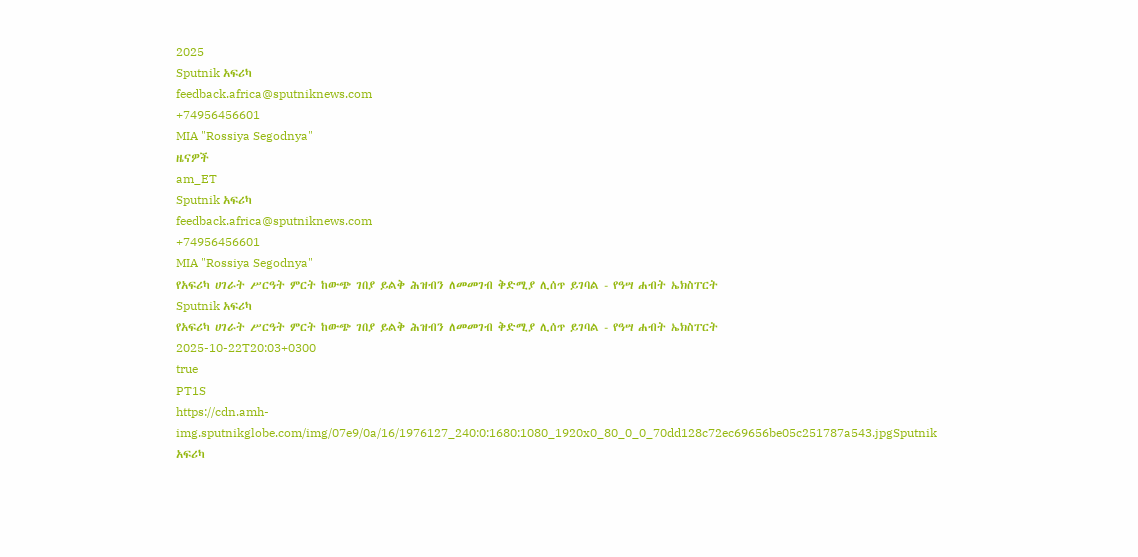2025
Sputnik አፍሪካ
feedback.africa@sputniknews.com
+74956456601
MIA "Rossiya Segodnya"
ዜናዎች
am_ET
Sputnik አፍሪካ
feedback.africa@sputniknews.com
+74956456601
MIA "Rossiya Segodnya"
የአፍሪካ ሀገራት ሥርዓት ምርት ከውጭ ገበያ ይልቅ ሕዝብን ለመመገብ ቅድሚያ ሊሰጥ ይገባል - የዓሣ ሐብት ኤክስፐርት
Sputnik አፍሪካ
የአፍሪካ ሀገራት ሥርዓት ምርት ከውጭ ገበያ ይልቅ ሕዝብን ለመመገብ ቅድሚያ ሊሰጥ ይገባል - የዓሣ ሐብት ኤክስፐርት
2025-10-22T20:03+0300
true
PT1S
https://cdn.amh-img.sputnikglobe.com/img/07e9/0a/16/1976127_240:0:1680:1080_1920x0_80_0_0_70dd128c72ec69656be05c251787a543.jpgSputnik አፍሪካ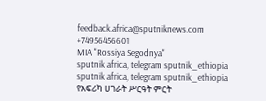feedback.africa@sputniknews.com
+74956456601
MIA "Rossiya Segodnya"
sputnik africa, telegram sputnik_ethiopia
sputnik africa, telegram sputnik_ethiopia
የአፍሪካ ሀገራት ሥርዓት ምርት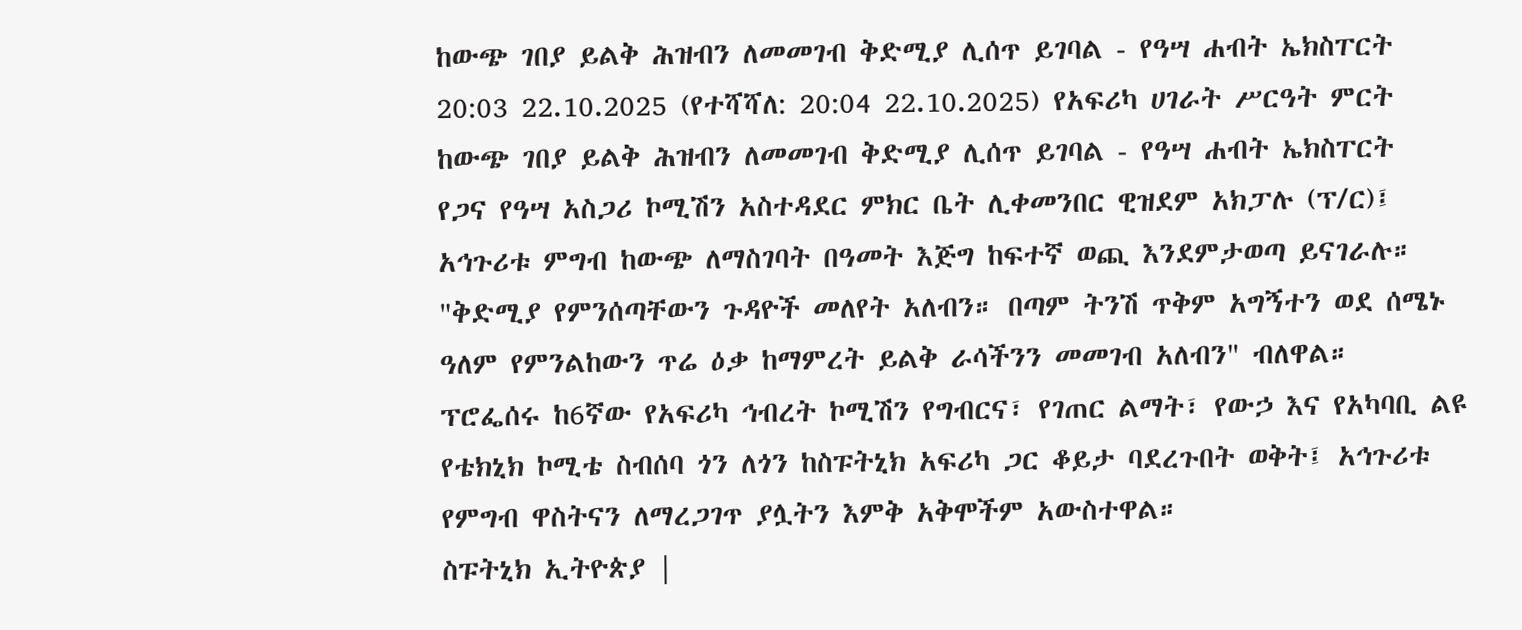ከውጭ ገበያ ይልቅ ሕዝብን ለመመገብ ቅድሚያ ሊሰጥ ይገባል - የዓሣ ሐብት ኤክስፐርት
20:03 22.10.2025 (የተሻሻለ: 20:04 22.10.2025) የአፍሪካ ሀገራት ሥርዓት ምርት ከውጭ ገበያ ይልቅ ሕዝብን ለመመገብ ቅድሚያ ሊሰጥ ይገባል - የዓሣ ሐብት ኤክስፐርት
የጋና የዓሣ አስጋሪ ኮሚሽን አስተዳደር ምክር ቤት ሊቀመንበር ዊዝደም አክፓሉ (ፕ/ር)፤ አኅጉሪቱ ምግብ ከውጭ ለማስገባት በዓመት እጅግ ከፍተኛ ወጪ እንደምታወጣ ይናገራሉ።
"ቅድሚያ የምንሰጣቸውን ጉዳዮች መለየት አለብን። በጣም ትንሽ ጥቅም አግኝተን ወደ ሰሜኑ ዓለም የምንልከውን ጥሬ ዕቃ ከማምረት ይልቅ ራሳችንን መመገብ አለብን" ብለዋል።
ፕሮፌሰሩ ከ6ኛው የአፍሪካ ኅብረት ኮሚሽን የግብርና፣ የገጠር ልማት፣ የውኃ እና የአካባቢ ልዩ የቴክኒክ ኮሚቴ ስብሰባ ጎን ለጎን ከስፑትኒክ አፍሪካ ጋር ቆይታ ባደረጉበት ወቅት፤ አኅጉሪቱ የምግብ ዋስትናን ለማረጋገጥ ያሏትን እምቅ አቅሞችም አውስተዋል።
ስፑትኒክ ኢትዮጵያ |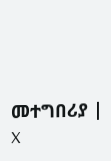መተግበሪያ | X